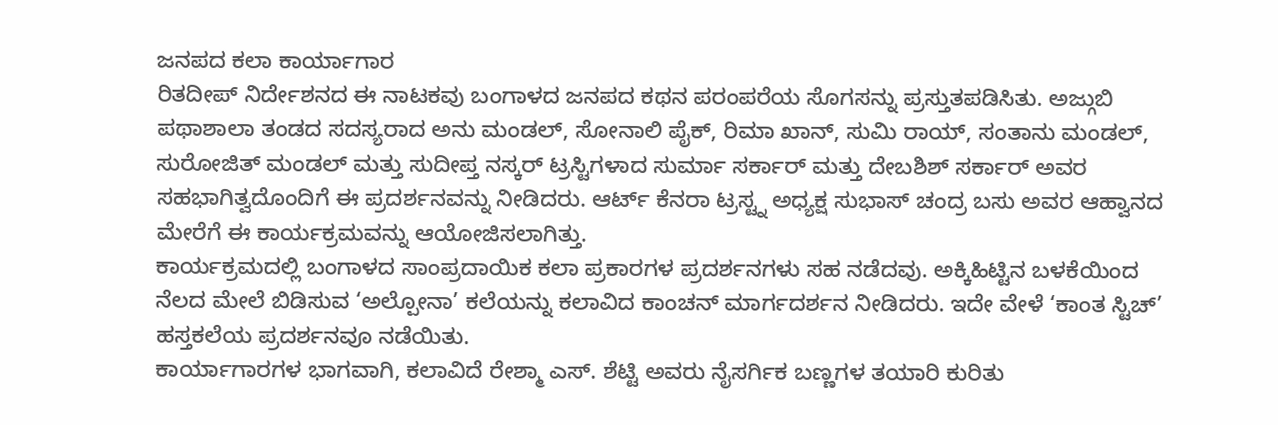ಜನಪದ ಕಲಾ ಕಾರ್ಯಾಗಾರ
ರಿತದೀಪ್ ನಿರ್ದೇಶನದ ಈ ನಾಟಕವು ಬಂಗಾಳದ ಜನಪದ ಕಥನ ಪರಂಪರೆಯ ಸೊಗಸನ್ನು ಪ್ರಸ್ತುತಪಡಿಸಿತು. ಅಜ್ಗುಬಿ ಪಥಾಶಾಲಾ ತಂಡದ ಸದಸ್ಯರಾದ ಅನು ಮಂಡಲ್, ಸೋನಾಲಿ ಪೈಕ್, ರಿಮಾ ಖಾನ್, ಸುಮಿ ರಾಯ್, ಸಂತಾನು ಮಂಡಲ್, ಸುರೋಜಿತ್ ಮಂಡಲ್ ಮತ್ತು ಸುದೀಪ್ತ ನಸ್ಕರ್ ಟ್ರಸ್ಟಿಗಳಾದ ಸುರ್ಮಾ ಸರ್ಕಾರ್ ಮತ್ತು ದೇಬಶಿಶ್ ಸರ್ಕಾರ್ ಅವರ ಸಹಭಾಗಿತ್ವದೊಂದಿಗೆ ಈ ಪ್ರದರ್ಶನವನ್ನು ನೀಡಿದರು. ಆರ್ಟ್ ಕೆನರಾ ಟ್ರಸ್ಟ್ನ ಅಧ್ಯಕ್ಷ ಸುಭಾಸ್ ಚಂದ್ರ ಬಸು ಅವರ ಆಹ್ವಾನದ ಮೇರೆಗೆ ಈ ಕಾರ್ಯಕ್ರಮವನ್ನು ಆಯೋಜಿಸಲಾಗಿತ್ತು.
ಕಾರ್ಯಕ್ರಮದಲ್ಲಿ ಬಂಗಾಳದ ಸಾಂಪ್ರದಾಯಿಕ ಕಲಾ ಪ್ರಕಾರಗಳ ಪ್ರದರ್ಶನಗಳು ಸಹ ನಡೆದವು. ಅಕ್ಕಿಹಿಟ್ಟಿನ ಬಳಕೆಯಿಂದ ನೆಲದ ಮೇಲೆ ಬಿಡಿಸುವ ‘ಅಲ್ಪೋನಾ’ ಕಲೆಯನ್ನು ಕಲಾವಿದ ಕಾಂಚನ್ ಮಾರ್ಗದರ್ಶನ ನೀಡಿದರು. ಇದೇ ವೇಳೆ ‘ಕಾಂತ ಸ್ಟಿಚ್’ ಹಸ್ತಕಲೆಯ ಪ್ರದರ್ಶನವೂ ನಡೆಯಿತು.
ಕಾರ್ಯಾಗಾರಗಳ ಭಾಗವಾಗಿ, ಕಲಾವಿದೆ ರೇಶ್ಮಾ ಎಸ್. ಶೆಟ್ಟಿ ಅವರು ನೈಸರ್ಗಿಕ ಬಣ್ಣಗಳ ತಯಾರಿ ಕುರಿತು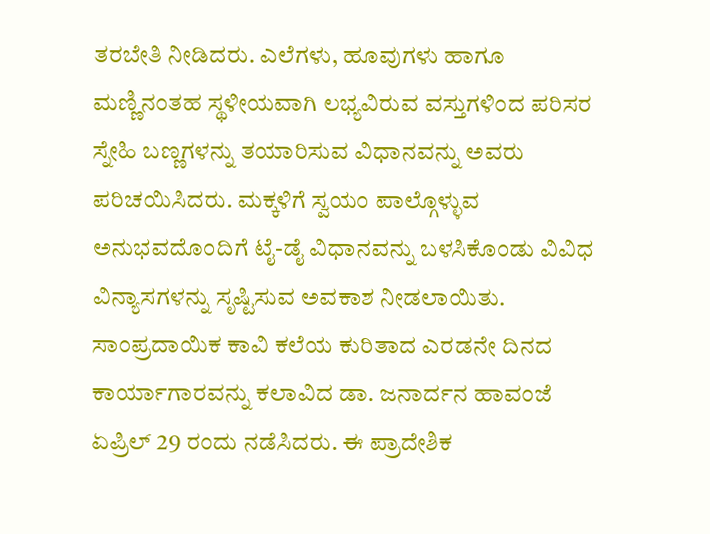ತರಬೇತಿ ನೀಡಿದರು. ಎಲೆಗಳು, ಹೂವುಗಳು ಹಾಗೂ ಮಣ್ಣಿನಂತಹ ಸ್ಥಳೀಯವಾಗಿ ಲಭ್ಯವಿರುವ ವಸ್ತುಗಳಿಂದ ಪರಿಸರ ಸ್ನೇಹಿ ಬಣ್ಣಗಳನ್ನು ತಯಾರಿಸುವ ವಿಧಾನವನ್ನು ಅವರು ಪರಿಚಯಿಸಿದರು. ಮಕ್ಕಳಿಗೆ ಸ್ವಯಂ ಪಾಲ್ಗೊಳ್ಳುವ ಅನುಭವದೊಂದಿಗೆ ಟೈ-ಡೈ ವಿಧಾನವನ್ನು ಬಳಸಿಕೊಂಡು ವಿವಿಧ ವಿನ್ಯಾಸಗಳನ್ನು ಸೃಷ್ಟಿಸುವ ಅವಕಾಶ ನೀಡಲಾಯಿತು.
ಸಾಂಪ್ರದಾಯಿಕ ಕಾವಿ ಕಲೆಯ ಕುರಿತಾದ ಎರಡನೇ ದಿನದ ಕಾರ್ಯಾಗಾರವನ್ನು ಕಲಾವಿದ ಡಾ. ಜನಾರ್ದನ ಹಾವಂಜೆ ಏಪ್ರಿಲ್ 29 ರಂದು ನಡೆಸಿದರು. ಈ ಪ್ರಾದೇಶಿಕ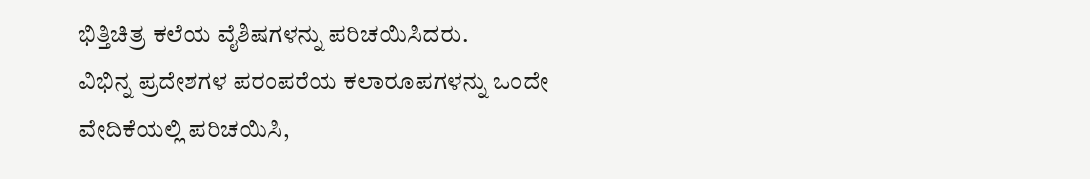ಭಿತ್ತಿಚಿತ್ರ ಕಲೆಯ ವೈಶಿಷಗಳನ್ನು ಪರಿಚಯಿಸಿದರು.
ವಿಭಿನ್ನ ಪ್ರದೇಶಗಳ ಪರಂಪರೆಯ ಕಲಾರೂಪಗಳನ್ನು ಒಂದೇ ವೇದಿಕೆಯಲ್ಲಿ ಪರಿಚಯಿಸಿ,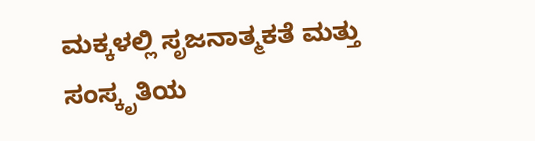ಮಕ್ಕಳಲ್ಲಿ ಸೃಜನಾತ್ಮಕತೆ ಮತ್ತು ಸಂಸ್ಕೃತಿಯ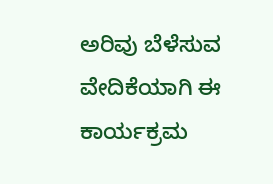ಅರಿವು ಬೆಳೆಸುವ ವೇದಿಕೆಯಾಗಿ ಈ ಕಾರ್ಯಕ್ರಮ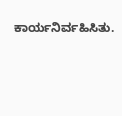ಕಾರ್ಯನಿರ್ವಹಿಸಿತು.